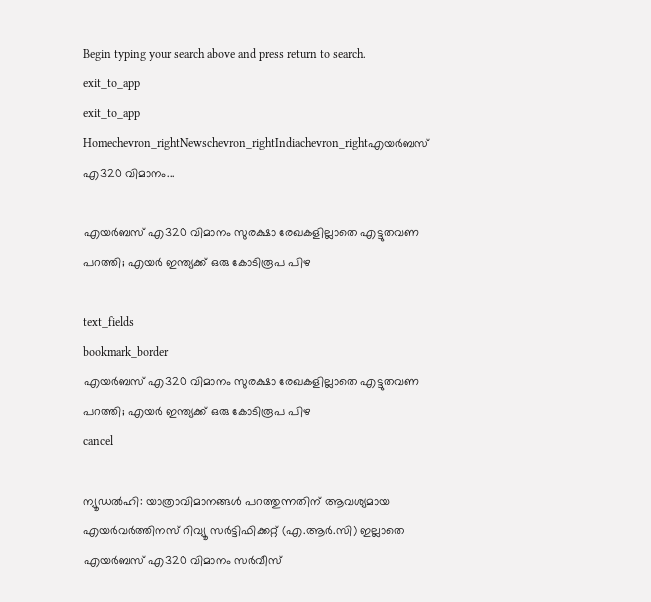Begin typing your search above and press return to search.
exit_to_app
exit_to_app
Homechevron_rightNewschevron_rightIndiachevron_rightഎയർബസ് എ320 വിമാനം...

എയർബസ് എ320 വിമാനം സുരക്ഷാ രേഖകളില്ലാതെ എട്ടുതവണ പറത്തി; എയർ ഇന്ത്യക്ക് ഒരു കോടിരൂപ പിഴ

text_fields
bookmark_border
എയർബസ് എ320 വിമാനം സുരക്ഷാ രേഖകളില്ലാതെ എട്ടുതവണ പറത്തി; എയർ ഇന്ത്യക്ക് ഒരു കോടിരൂപ പിഴ
cancel

ന്യൂഡൽഹി: യാത്രാവിമാനങ്ങൾ പറത്തുന്നതിന് ആവശ്യമായ എയർവർത്തിനസ് റിവ്യൂ സർട്ടിഫിക്കറ്റ് (എ.ആർ.സി) ഇല്ലാതെ എയർബസ് എ320 വിമാനം സർവീസ്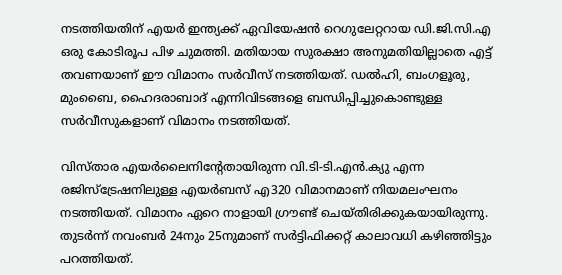നടത്തിയതിന് എയർ ഇന്ത്യക്ക് ഏവിയേഷൻ റെഗുലേറ്ററായ ഡി.ജി.സി.എ ഒരു കോടിരൂപ പിഴ ചുമത്തി. മതിയായ സുരക്ഷാ അനുമതിയില്ലാതെ എട്ട് തവണയാണ് ഈ വിമാനം സർവീസ് നടത്തിയത്. ഡൽഹി, ബംഗളൂരു, മുംബൈ, ഹൈദരാബാദ് എന്നിവിടങ്ങളെ ബന്ധിപ്പിച്ചുകൊണ്ടുള്ള സർവീസുകളാണ് വിമാനം നടത്തിയത്.

വിസ്താര എയർലൈനിന്റേതായിരുന്ന വി.ടി-ടി.എൻ.ക്യു എന്ന രജിസ്ട്രേഷനിലുള്ള എയർബസ് എ320 വിമാനമാണ് നിയമലംഘനം നടത്തിയത്. വിമാനം ഏറെ നാളായി ഗ്രൗണ്ട് ചെയ്തിരിക്കുകയായിരുന്നു. തുടർന്ന് നവംബർ 24നും 25നുമാണ് സർട്ടിഫിക്കറ്റ് കാലാവധി കഴിഞ്ഞിട്ടും പറത്തിയത്.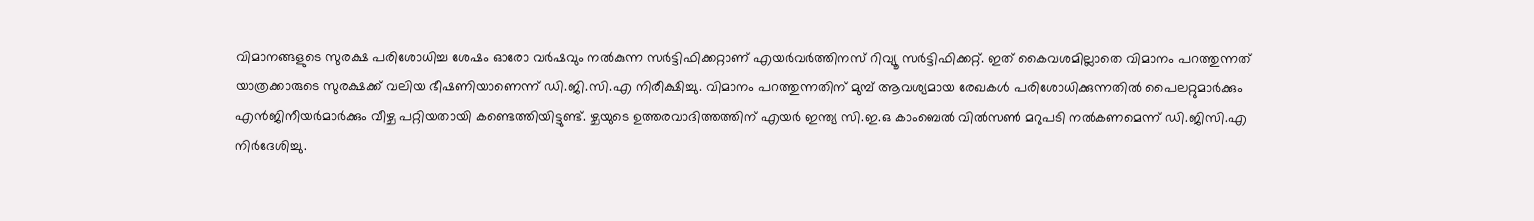വിമാനങ്ങളുടെ സുരക്ഷ പരിശോധിച്ച ശേഷം ഓരോ വർഷവും നൽകുന്ന സർട്ടിഫിക്കറ്റാണ് എയർവർത്തിനസ് റിവ്യൂ സർട്ടിഫിക്കറ്റ്. ഇത് കൈവശമില്ലാതെ വിമാനം പറത്തുന്നത് യാത്രക്കാരുടെ സുരക്ഷക്ക് വലിയ ഭീഷണിയാണെന്ന് ഡി.ജി.സി.എ നിരീക്ഷിച്ചു. വിമാനം പറത്തുന്നതിന് മുമ്പ് ആവശ്യമായ രേഖകൾ പരിശോധിക്കുന്നതിൽ പൈലറ്റുമാർക്കും എൻജിനീയർമാർക്കും വീഴ്ച പറ്റിയതായി കണ്ടെത്തിയിട്ടുണ്ട്. ഴ്ചയുടെ ഉത്തരവാദിത്തത്തിന് എയർ ഇന്ത‍്യ സി.ഇ.ഒ കാംബെൽ വിൽസൺ മറുപടി നൽകണമെന്ന് ഡി.ജിസി.എ നിർദേശിച്ചു.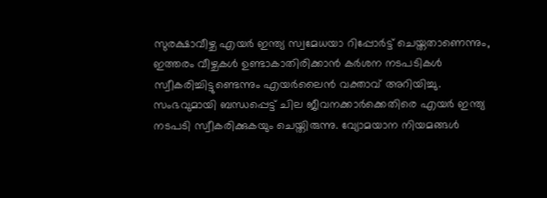സുരക്ഷാവീഴ്ച എയർ ഇന്ത്യ സ്വമേധയാ റിപ്പോർട്ട് ചെയ്തതാണെന്നും, ഇത്തരം വീഴ്ചകൾ ഉണ്ടാകാതിരിക്കാൻ കർശന നടപടികൾ സ്വീകരിച്ചിട്ടുണ്ടെന്നും എയർലൈൻ വക്താവ് അറിയിച്ചു. സംഭവുമായി ബന്ധപ്പെട്ട് ചില ജീവനക്കാർക്കെതിരെ എയർ ഇന്ത്യ നടപടി സ്വീകരിക്കുകയും ചെയ്തിരുന്നു. വ്യോമയാന നിയമങ്ങൾ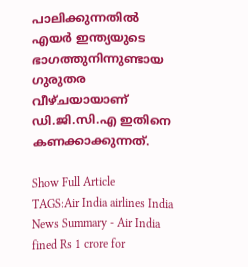പാലിക്കുന്നതിൽ എയർ ഇന്ത്യയുടെ ഭാഗത്തുനിന്നുണ്ടായ ഗുരുതര വീഴ്ചയായാണ് ഡി.ജി.സി.എ ഇതിനെ കണക്കാക്കുന്നത്.

Show Full Article
TAGS:Air India airlines India
News Summary - Air India fined Rs 1 crore for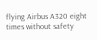flying Airbus A320 eight times without safety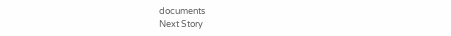documents
Next Story